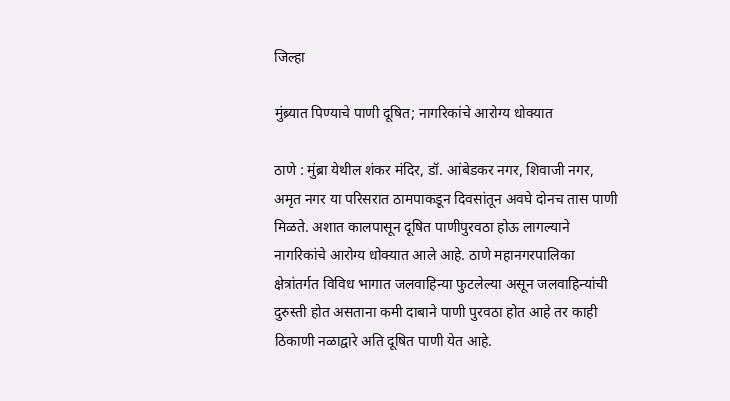जिल्हा

मुंब्र्यात पिण्याचे पाणी दूषित; नागरिकांचे आरोग्य धोक्यात

ठाणे : मुंब्रा येथील शंकर मंदिर, डॉ. आंबेडकर नगर, शिवाजी नगर, अमृत नगर या परिसरात ठामपाकडून दिवसांतून अवघे दोनच तास पाणी मिळते. अशात कालपासून दूषित पाणीपुरवठा होऊ लागल्याने नागरिकांचे आरोग्य धोक्यात आले आहे. ठाणे महानगरपालिका क्षेत्रांतर्गत विविध भागात जलवाहिन्या फुटलेल्या असून जलवाहिन्यांची दुरुस्ती होत असताना कमी दाबाने पाणी पुरवठा होत आहे तर काही ठिकाणी नळाद्वारे अति दूषित पाणी येत आहे.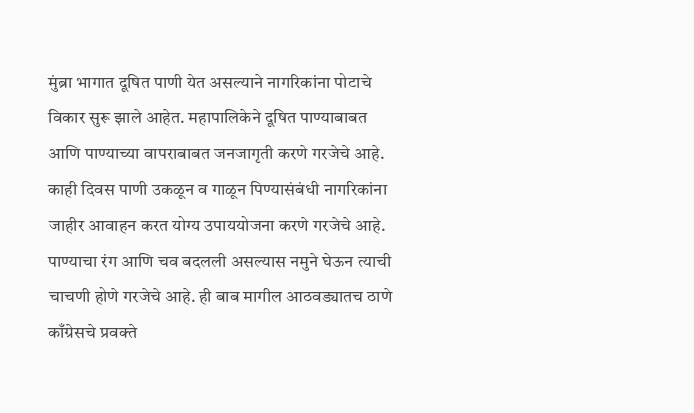मुंब्रा भागात दूषित पाणी येत असल्याने नागरिकांना पोटाचे विकार सुरू झाले आहेत. महापालिकेने दूषित पाण्याबाबत आणि पाण्याच्या वापराबाबत जनजागृती करणे गरजेचे आहे. काही दिवस पाणी उकळून व गाळून पिण्यासंबंधी नागरिकांना जाहीर आवाहन करत योग्य उपाययोजना करणे गरजेचे आहे. पाण्याचा रंग आणि चव बदलली असल्यास नमुने घेऊन त्याची चाचणी होणे गरजेचे आहे. ही बाब मागील आठवड्यातच ठाणे काँग्रेसचे प्रवक्ते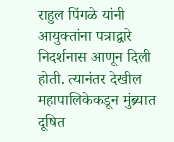राहुल पिंगळे यांनी आयुक्तांना पत्राद्वारे निदर्शनास आणून दिली होती. त्यानंतर देखील महापालिकेकडून मुंब्र्यात दूषित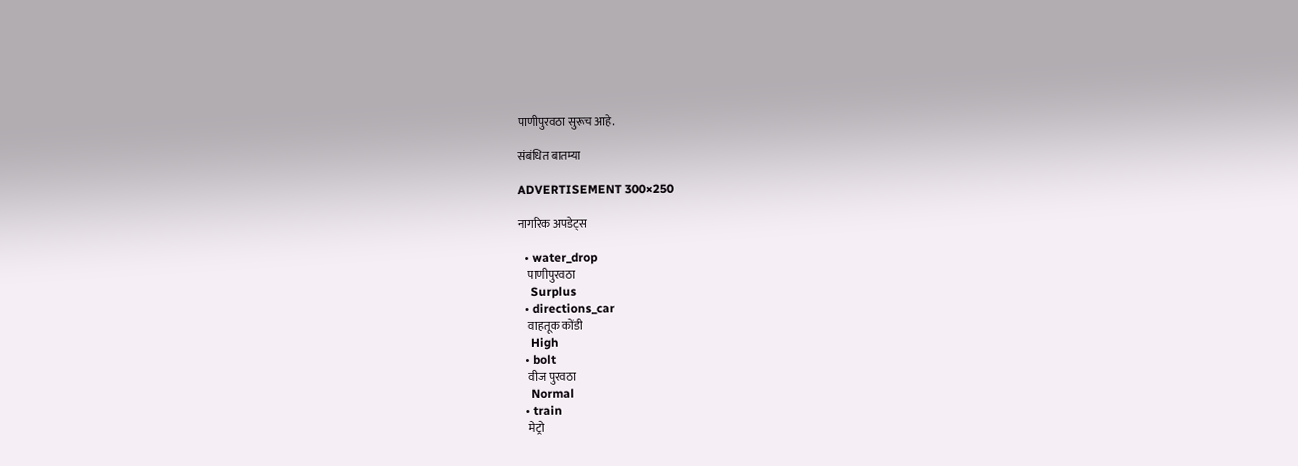पाणीपुरवठा सुरूच आहे.

संबंधित बातम्या

ADVERTISEMENT 300×250

नागरिक अपडेट्स

  • water_drop
    पाणीपुरवठा
    Surplus
  • directions_car
    वाहतूक कोंडी
    High
  • bolt
    वीज पुरवठा
    Normal
  • train
    मेट्रो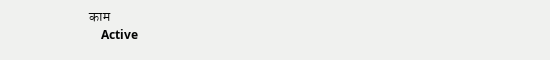काम
    Active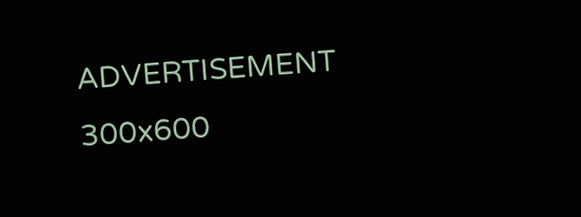ADVERTISEMENT 300x600